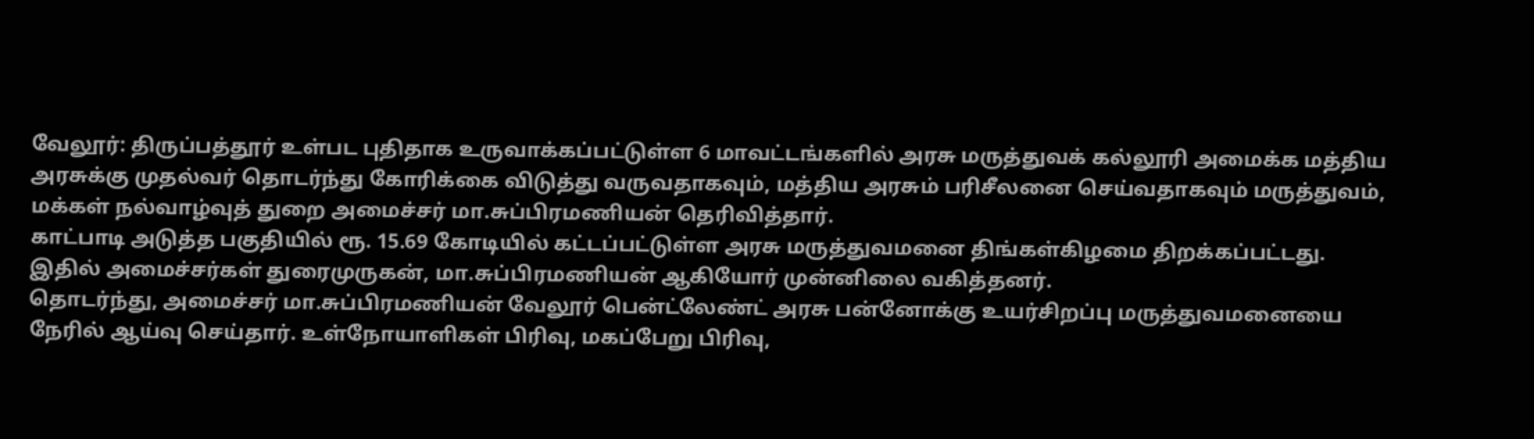வேலூர்: திருப்பத்தூர் உள்பட புதிதாக உருவாக்கப்பட்டுள்ள 6 மாவட்டங்களில் அரசு மருத்துவக் கல்லூரி அமைக்க மத்திய அரசுக்கு முதல்வர் தொடர்ந்து கோரிக்கை விடுத்து வருவதாகவும், மத்திய அரசும் பரிசீலனை செய்வதாகவும் மருத்துவம், மக்கள் நல்வாழ்வுத் துறை அமைச்சர் மா.சுப்பிரமணியன் தெரிவித்தார்.
காட்பாடி அடுத்த பகுதியில் ரூ. 15.69 கோடியில் கட்டப்பட்டுள்ள அரசு மருத்துவமனை திங்கள்கிழமை திறக்கப்பட்டது. இதில் அமைச்சர்கள் துரைமுருகன், மா.சுப்பிரமணியன் ஆகியோர் முன்னிலை வகித்தனர்.
தொடர்ந்து, அமைச்சர் மா.சுப்பிரமணியன் வேலூர் பென்ட்லேண்ட் அரசு பன்னோக்கு உயர்சிறப்பு மருத்துவமனையை நேரில் ஆய்வு செய்தார். உள்நோயாளிகள் பிரிவு, மகப்பேறு பிரிவு,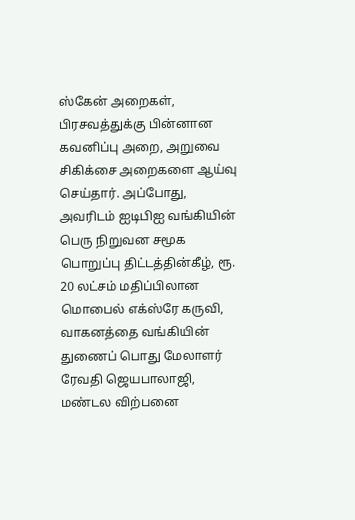ஸ்கேன் அறைகள், பிரசவத்துக்கு பின்னான கவனிப்பு அறை, அறுவை சிகிக்சை அறைகளை ஆய்வு செய்தார். அப்போது, அவரிடம் ஐடிபிஐ வங்கியின் பெரு நிறுவன சமூக பொறுப்பு திட்டத்தின்கீழ், ரூ. 20 லட்சம் மதிப்பிலான மொபைல் எக்ஸ்ரே கருவி, வாகனத்தை வங்கியின் துணைப் பொது மேலாளர் ரேவதி ஜெயபாலாஜி, மண்டல விற்பனை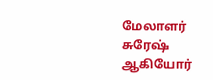மேலாளர் சுரேஷ் ஆகியோர்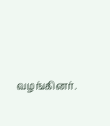வழங்கினர்.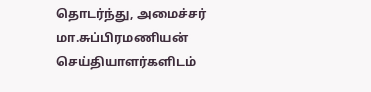தொடர்ந்து, அமைச்சர் மா.சுப்பிரமணியன் செய்தியாளர்களிடம்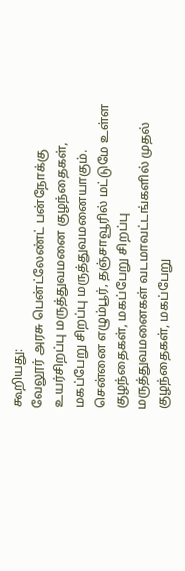கூறியது:
வேலூர் அரசு பென்ட்லேண்ட் பன்நோக்கு உயர்சிறப்பு மருத்துவமனை குழந்தைகள், மகப்பேறு சிறப்பு மருத்துவமனையாகும். சென்னை எழும்பூர், தஞ்சாவூரில் மட்டுமே உள்ள குழந்தைகள், மகப்பேறு சிறப்பு மருத்துவமனைகள் வடமாவட்டங்களில் முதல் குழந்தைகள், மகப்பேறு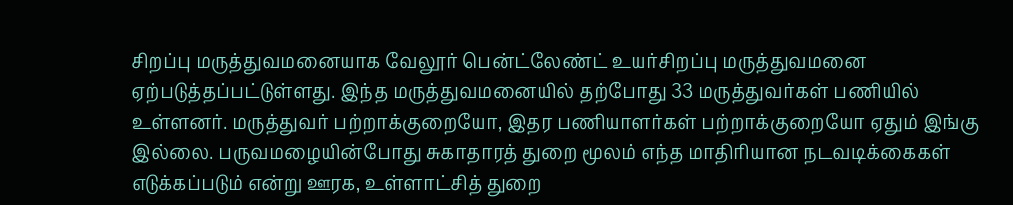சிறப்பு மருத்துவமனையாக வேலூர் பென்ட்லேண்ட் உயர்சிறப்பு மருத்துவமனை ஏற்படுத்தப்பட்டுள்ளது. இந்த மருத்துவமனையில் தற்போது 33 மருத்துவர்கள் பணியில் உள்ளனர். மருத்துவர் பற்றாக்குறையோ, இதர பணியாளர்கள் பற்றாக்குறையோ ஏதும் இங்கு இல்லை. பருவமழையின்போது சுகாதாரத் துறை மூலம் எந்த மாதிரியான நடவடிக்கைகள் எடுக்கப்படும் என்று ஊரக, உள்ளாட்சித் துறை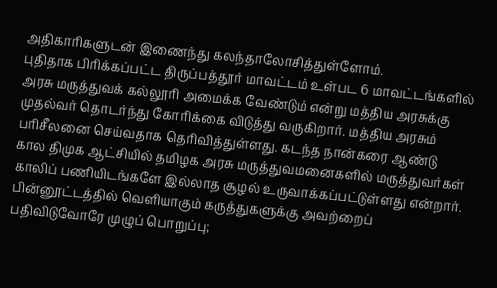அதிகாரிகளுடன் இணைந்து கலந்தாலோசித்துள்ளோம்.
புதிதாக பிரிக்கப்பட்ட திருப்பத்தூர் மாவட்டம் உள்பட 6 மாவட்டங்களில் அரசு மருத்துவக் கல்லூரி அமைக்க வேண்டும் என்று மத்திய அரசுக்கு முதல்வர் தொடர்ந்து கோரிக்கை விடுத்து வருகிறார். மத்திய அரசும் பரிசீலனை செய்வதாக தெரிவித்துள்ளது. கடந்த நான்கரை ஆண்டு கால திமுக ஆட்சியில் தமிழக அரசு மருத்துவமனைகளில் மருத்துவர்கள் காலிப் பணியிடங்களே இல்லாத சூழல் உருவாக்கப்பட்டுள்ளது என்றார்.
பின்னூட்டத்தில் வெளியாகும் கருத்துகளுக்கு அவற்றைப் பதிவிடுவோரே முழுப் பொறுப்பு;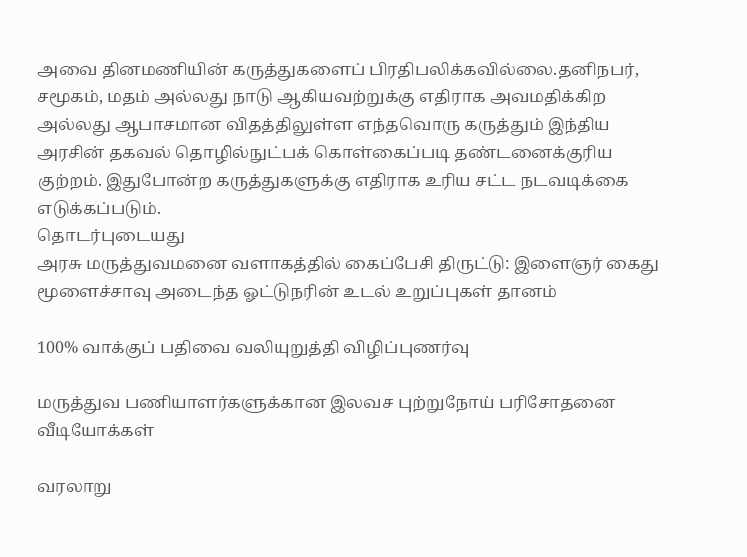அவை தினமணியின் கருத்துகளைப் பிரதிபலிக்கவில்லை.தனிநபர், சமூகம், மதம் அல்லது நாடு ஆகியவற்றுக்கு எதிராக அவமதிக்கிற அல்லது ஆபாசமான விதத்திலுள்ள எந்தவொரு கருத்தும் இந்திய அரசின் தகவல் தொழில்நுட்பக் கொள்கைப்படி தண்டனைக்குரிய குற்றம். இதுபோன்ற கருத்துகளுக்கு எதிராக உரிய சட்ட நடவடிக்கை எடுக்கப்படும்.
தொடர்புடையது
அரசு மருத்துவமனை வளாகத்தில் கைப்பேசி திருட்டு: இளைஞர் கைது
மூளைச்சாவு அடைந்த ஓட்டுநரின் உடல் உறுப்புகள் தானம்

100% வாக்குப் பதிவை வலியுறுத்தி விழிப்புணர்வு

மருத்துவ பணியாளர்களுக்கான இலவச புற்றுநோய் பரிசோதனை
வீடியோக்கள்

வரலாறு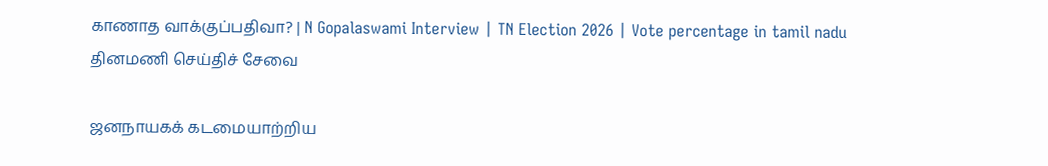காணாத வாக்குப்பதிவா? | N Gopalaswami Interview | TN Election 2026 | Vote percentage in tamil nadu
தினமணி செய்திச் சேவை

ஜனநாயகக் கடமையாற்றிய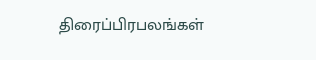திரைப்பிரபலங்கள்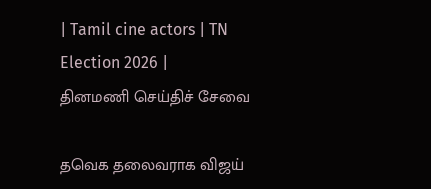| Tamil cine actors | TN Election 2026 |
தினமணி செய்திச் சேவை

தவெக தலைவராக விஜய்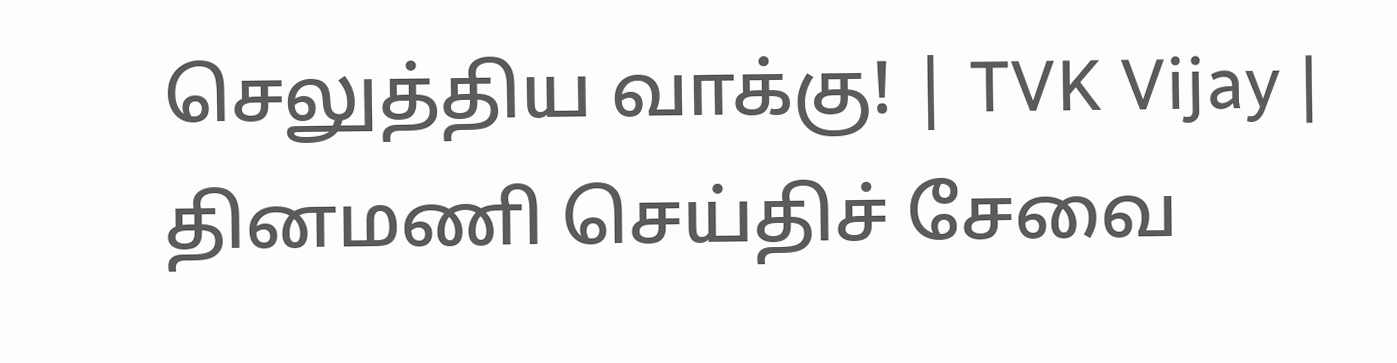செலுத்திய வாக்கு! | TVK Vijay |
தினமணி செய்திச் சேவை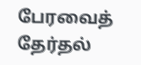பேரவைத் தேர்தல்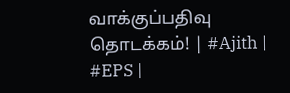வாக்குப்பதிவு தொடக்கம்! | #Ajith | #EPS |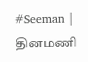#Seeman |
தினமணி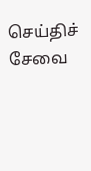செய்திச் சேவை